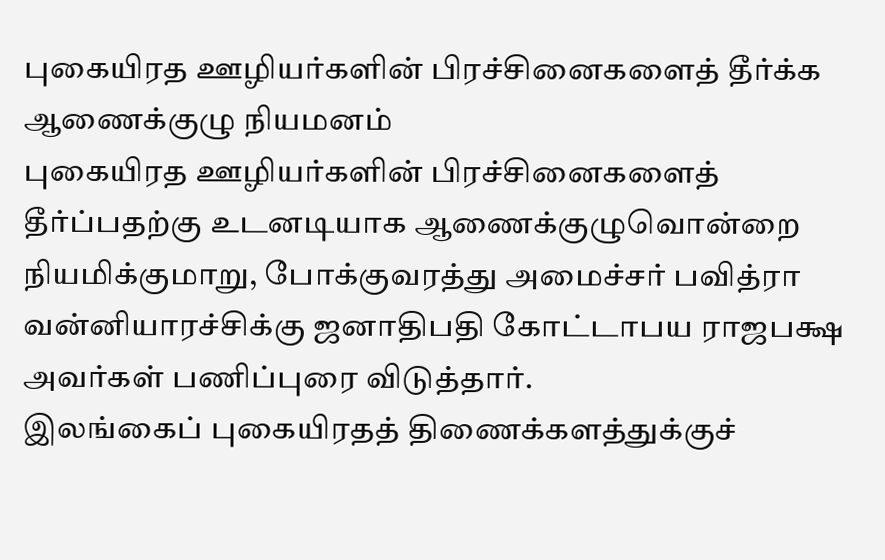புகையிரத ஊழியர்களின் பிரச்சினைகளைத் தீர்க்க ஆணைக்குழு நியமனம்
புகையிரத ஊழியர்களின் பிரச்சினைகளைத் தீர்ப்பதற்கு உடனடியாக ஆணைக்குழுவொன்றை நியமிக்குமாறு, போக்குவரத்து அமைச்சர் பவித்ரா வன்னியாரச்சிக்கு ஜனாதிபதி கோட்டாபய ராஜபக்ஷ அவர்கள் பணிப்புரை விடுத்தார்.
இலங்கைப் புகையிரதத் திணைக்களத்துக்குச்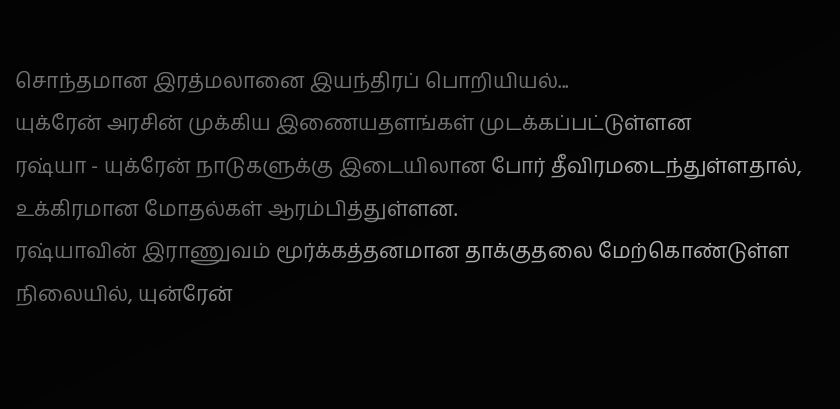சொந்தமான இரத்மலானை இயந்திரப் பொறியியல்...
யுக்ரேன் அரசின் முக்கிய இணையதளங்கள் முடக்கப்பட்டுள்ளன
ரஷ்யா - யுக்ரேன் நாடுகளுக்கு இடையிலான போர் தீவிரமடைந்துள்ளதால், உக்கிரமான மோதல்கள் ஆரம்பித்துள்ளன.
ரஷ்யாவின் இராணுவம் மூர்க்கத்தனமான தாக்குதலை மேற்கொண்டுள்ள நிலையில், யுன்ரேன்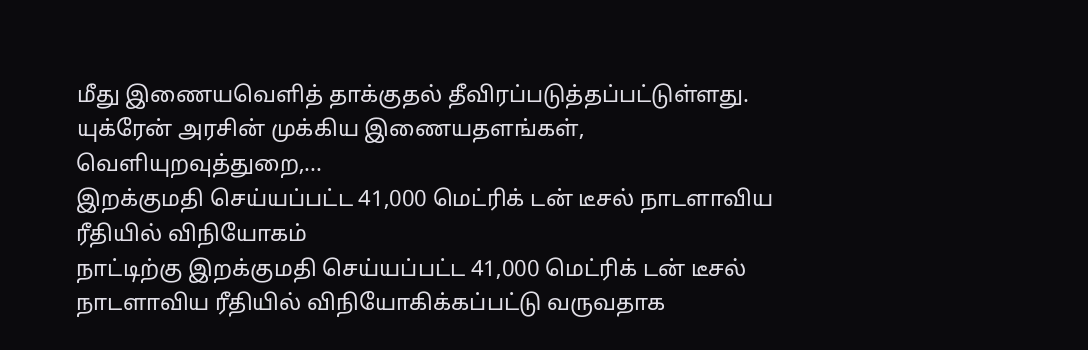மீது இணையவெளித் தாக்குதல் தீவிரப்படுத்தப்பட்டுள்ளது.
யுக்ரேன் அரசின் முக்கிய இணையதளங்கள், வெளியுறவுத்துறை,...
இறக்குமதி செய்யப்பட்ட 41,000 மெட்ரிக் டன் டீசல் நாடளாவிய ரீதியில் விநியோகம்
நாட்டிற்கு இறக்குமதி செய்யப்பட்ட 41,000 மெட்ரிக் டன் டீசல் நாடளாவிய ரீதியில் விநியோகிக்கப்பட்டு வருவதாக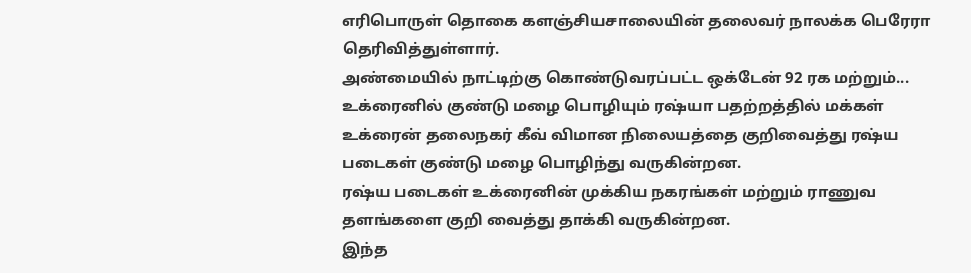எரிபொருள் தொகை களஞ்சியசாலையின் தலைவர் நாலக்க பெரேரா தெரிவித்துள்ளார்.
அண்மையில் நாட்டிற்கு கொண்டுவரப்பட்ட ஒக்டேன் 92 ரக மற்றும்...
உக்ரைனில் குண்டு மழை பொழியும் ரஷ்யா பதற்றத்தில் மக்கள்
உக்ரைன் தலைநகர் கீவ் விமான நிலையத்தை குறிவைத்து ரஷ்ய படைகள் குண்டு மழை பொழிந்து வருகின்றன.
ரஷ்ய படைகள் உக்ரைனின் முக்கிய நகரங்கள் மற்றும் ராணுவ தளங்களை குறி வைத்து தாக்கி வருகின்றன.
இந்த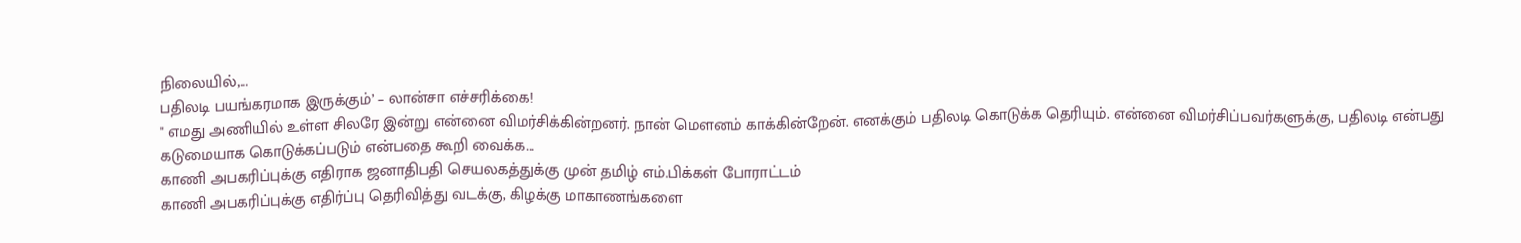நிலையில்,...
பதிலடி பயங்கரமாக இருக்கும்’ – லான்சா எச்சரிக்கை!
" எமது அணியில் உள்ள சிலரே இன்று என்னை விமர்சிக்கின்றனர். நான் மௌனம் காக்கின்றேன். எனக்கும் பதிலடி கொடுக்க தெரியும். என்னை விமர்சிப்பவர்களுக்கு, பதிலடி என்பது கடுமையாக கொடுக்கப்படும் என்பதை கூறி வைக்க...
காணி அபகரிப்புக்கு எதிராக ஜனாதிபதி செயலகத்துக்கு முன் தமிழ் எம்.பிக்கள் போராட்டம்
காணி அபகரிப்புக்கு எதிர்ப்பு தெரிவித்து வடக்கு, கிழக்கு மாகாணங்களை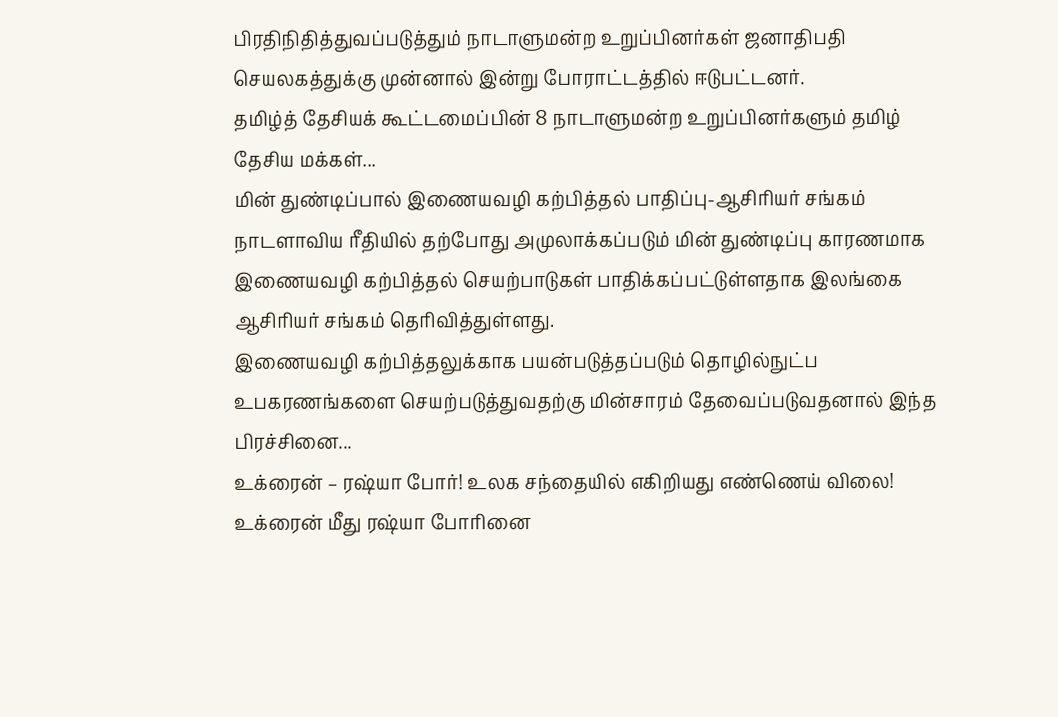பிரதிநிதித்துவப்படுத்தும் நாடாளுமன்ற உறுப்பினர்கள் ஜனாதிபதி செயலகத்துக்கு முன்னால் இன்று போராட்டத்தில் ஈடுபட்டனர்.
தமிழ்த் தேசியக் கூட்டமைப்பின் 8 நாடாளுமன்ற உறுப்பினர்களும் தமிழ் தேசிய மக்கள்...
மின் துண்டிப்பால் இணையவழி கற்பித்தல் பாதிப்பு-ஆசிரியர் சங்கம்
நாடளாவிய ரீதியில் தற்போது அமுலாக்கப்படும் மின் துண்டிப்பு காரணமாக இணையவழி கற்பித்தல் செயற்பாடுகள் பாதிக்கப்பட்டுள்ளதாக இலங்கை ஆசிரியர் சங்கம் தெரிவித்துள்ளது.
இணையவழி கற்பித்தலுக்காக பயன்படுத்தப்படும் தொழில்நுட்ப உபகரணங்களை செயற்படுத்துவதற்கு மின்சாரம் தேவைப்படுவதனால் இந்த பிரச்சினை...
உக்ரைன் – ரஷ்யா போர்! உலக சந்தையில் எகிறியது எண்ணெய் விலை!
உக்ரைன் மீது ரஷ்யா போரினை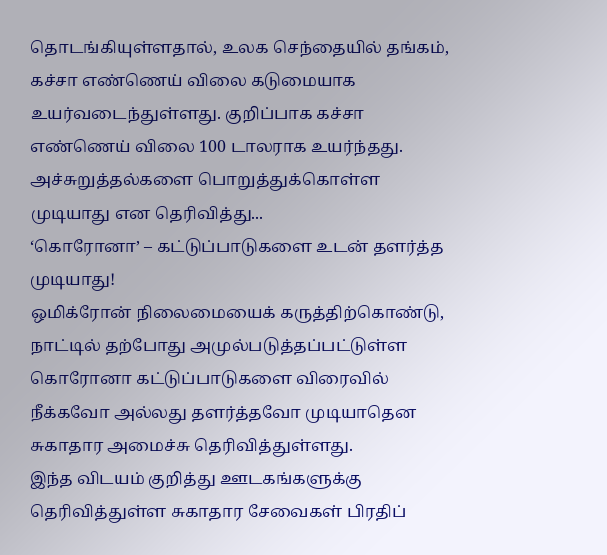தொடங்கியுள்ளதால், உலக செந்தையில் தங்கம், கச்சா எண்ணெய் விலை கடுமையாக உயர்வடைந்துள்ளது. குறிப்பாக கச்சா எண்ணெய் விலை 100 டாலராக உயர்ந்தது.
அச்சுறுத்தல்களை பொறுத்துக்கொள்ள முடியாது என தெரிவித்து...
‘கொரோனா’ – கட்டுப்பாடுகளை உடன் தளர்த்த முடியாது!
ஒமிக்ரோன் நிலைமையைக் கருத்திற்கொண்டு, நாட்டில் தற்போது அமுல்படுத்தப்பட்டுள்ள கொரோனா கட்டுப்பாடுகளை விரைவில் நீக்கவோ அல்லது தளர்த்தவோ முடியாதென சுகாதார அமைச்சு தெரிவித்துள்ளது.
இந்த விடயம் குறித்து ஊடகங்களுக்கு தெரிவித்துள்ள சுகாதார சேவைகள் பிரதிப்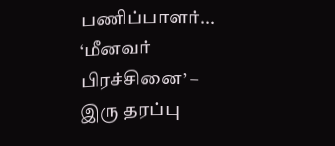பணிப்பாளர்...
‘மீனவர் பிரச்சினை’ – இரு தரப்பு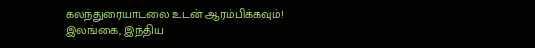கலந்துரையாடலை உடன் ஆரம்பிக்கவும்!
இலங்கை, இந்திய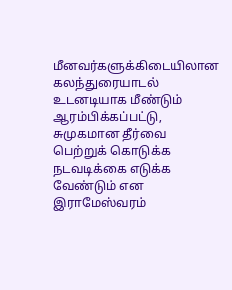மீனவர்களுக்கிடையிலான கலந்துரையாடல் உடனடியாக மீண்டும் ஆரம்பிக்கப்பட்டு, சுமுகமான தீர்வை பெற்றுக் கொடுக்க நடவடிக்கை எடுக்க வேண்டும் என இராமேஸ்வரம்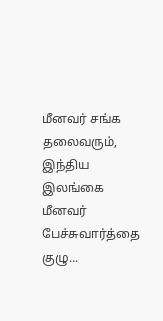மீனவர் சங்க தலைவரும், இந்திய இலங்கை மீனவர் பேச்சுவார்த்தை குழு...